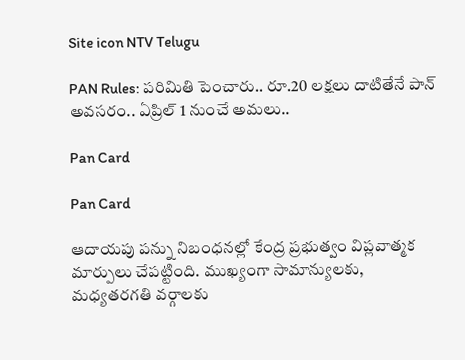Site icon NTV Telugu

PAN Rules: పరిమితి పెంచారు.. రూ.20 లక్షలు దాటితేనే పాన్ అవసరం.. ఏప్రిల్ 1 నుంచే అమలు..

Pan Card

Pan Card

ఆదాయపు పన్ను నిబంధనల్లో కేంద్ర ప్రభుత్వం విప్లవాత్మక మార్పులు చేపట్టింది. ముఖ్యంగా సామాన్యులకు, మధ్యతరగతి వర్గాలకు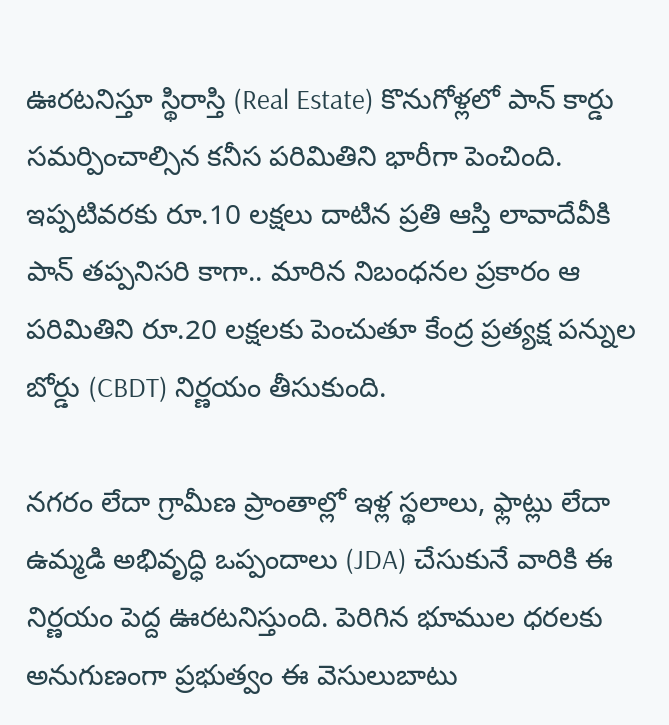ఊరటనిస్తూ స్థిరాస్తి (Real Estate) కొనుగోళ్లలో పాన్ కార్డు సమర్పించాల్సిన కనీస పరిమితిని భారీగా పెంచింది. ఇప్పటివరకు రూ.10 లక్షలు దాటిన ప్రతి ఆస్తి లావాదేవీకి పాన్ తప్పనిసరి కాగా.. మారిన నిబంధనల ప్రకారం ఆ పరిమితిని రూ.20 లక్షలకు పెంచుతూ కేంద్ర ప్రత్యక్ష పన్నుల బోర్డు (CBDT) నిర్ణయం తీసుకుంది.

నగరం లేదా గ్రామీణ ప్రాంతాల్లో ఇళ్ల స్థలాలు, ఫ్లాట్లు లేదా ఉమ్మడి అభివృద్ధి ఒప్పందాలు (JDA) చేసుకునే వారికి ఈ నిర్ణయం పెద్ద ఊరటనిస్తుంది. పెరిగిన భూముల ధరలకు అనుగుణంగా ప్రభుత్వం ఈ వెసులుబాటు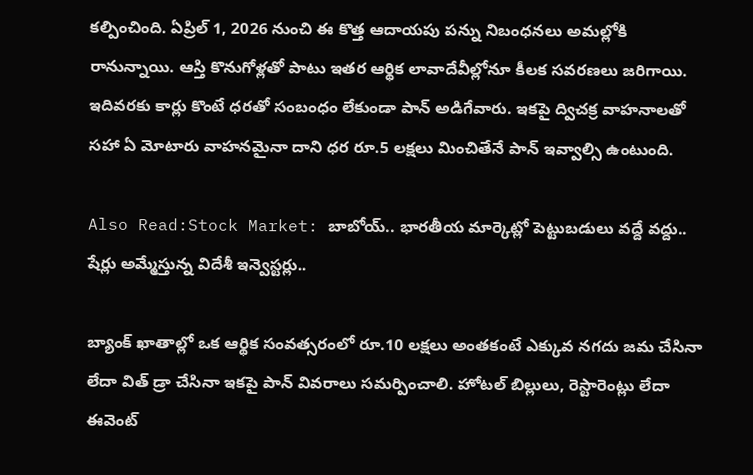కల్పించింది. ఏప్రిల్ 1, 2026 నుంచి ఈ కొత్త ఆదాయపు పన్ను నిబంధనలు అమల్లోకి రానున్నాయి. ఆస్తి కొనుగోళ్లతో పాటు ఇతర ఆర్థిక లావాదేవీల్లోనూ కీలక సవరణలు జరిగాయి. ఇదివరకు కార్లు కొంటే ధరతో సంబంధం లేకుండా పాన్ అడిగేవారు. ఇకపై ద్విచక్ర వాహనాలతో సహా ఏ మోటారు వాహనమైనా దాని ధర రూ.5 లక్షలు మించితేనే పాన్ ఇవ్వాల్సి ఉంటుంది.

Also Read:Stock Market: బాబోయ్.. భారతీయ మార్కెట్లో పెట్టుబడులు వద్దే వద్దు.. షేర్లు అమ్మేస్తున్న విదేశీ ఇన్వెస్టర్లు..

బ్యాంక్ ఖాతాల్లో ఒక ఆర్థిక సంవత్సరంలో రూ.10 లక్షలు అంతకంటే ఎక్కువ నగదు జమ చేసినా లేదా విత్ డ్రా చేసినా ఇకపై పాన్ వివరాలు సమర్పించాలి. హోటల్ బిల్లులు, రెస్టారెంట్లు లేదా ఈవెంట్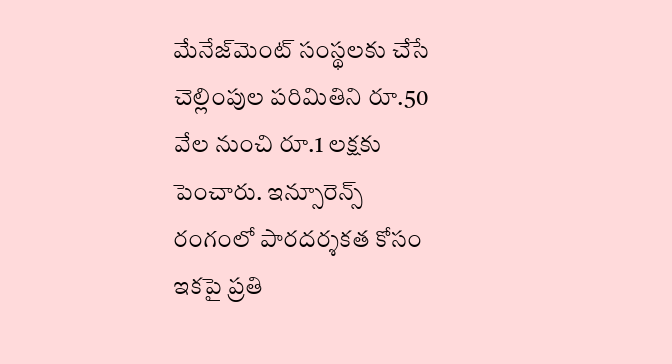మేనేజ్‌మెంట్ సంస్థలకు చేసే చెల్లింపుల పరిమితిని రూ.50 వేల నుంచి రూ.1 లక్షకు పెంచారు. ఇన్సూరెన్స్ రంగంలో పారదర్శకత కోసం ఇకపై ప్రతి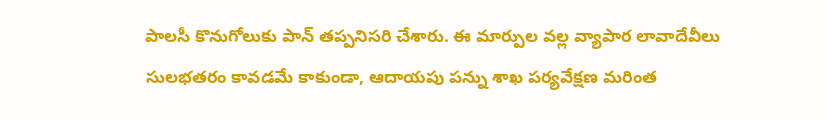పాలసీ కొనుగోలుకు పాన్ తప్పనిసరి చేశారు. ఈ మార్పుల వల్ల వ్యాపార లావాదేవీలు సులభతరం కావడమే కాకుండా, ఆదాయపు పన్ను శాఖ పర్యవేక్షణ మరింత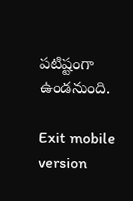పటిష్టంగా ఉండనుంది.

Exit mobile version